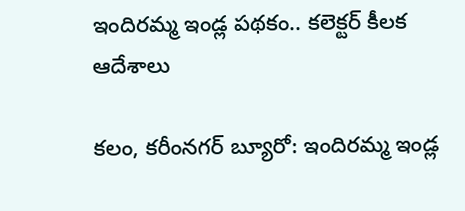ఇందిరమ్మ ఇండ్ల పథకం.. కలెక్టర్ కీలక ఆదేశాలు

కలం, కరీంనగర్ బ్యూరో: ఇందిరమ్మ ఇండ్ల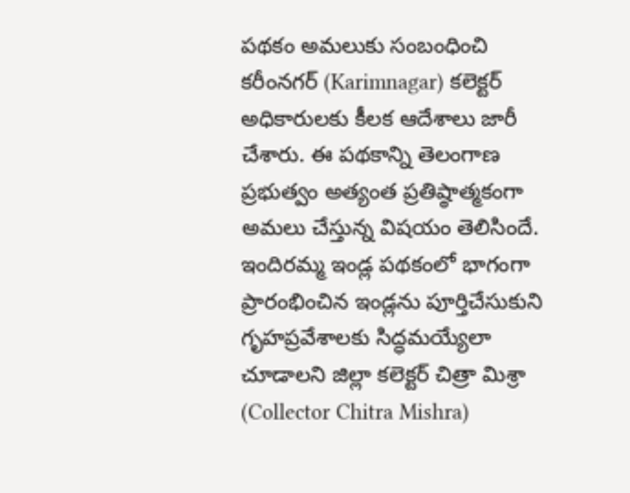పథకం అమలుకు సంబంధించి కరీంనగర్ (Karimnagar) కలెక్టర్ అధికారులకు కీలక ఆదేశాలు జారీ చేశారు. ఈ పథకాన్ని తెలంగాణ ప్రభుత్వం అత్యంత ప్రతిష్ఠాత్మకంగా అమలు చేస్తున్న విషయం తెలిసిందే. ఇందిరమ్మ ఇండ్ల పథకంలో భాగంగా ప్రారంభించిన ఇండ్లను పూర్తిచేసుకుని గృహప్రవేశాలకు సిద్ధమయ్యేలా చూడాలని జిల్లా కలెక్టర్ చిత్రా మిశ్రా (Collector Chitra Mishra)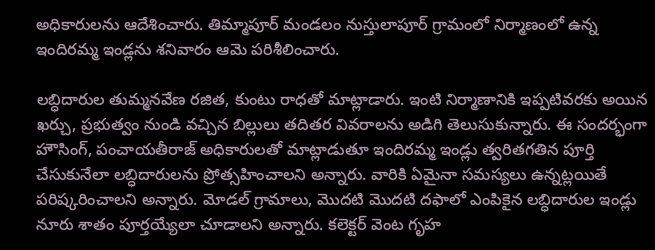అధికారులను ఆదేశించారు. తిమ్మాపూర్ మండలం నుస్తులాపూర్ గ్రామంలో నిర్మాణంలో ఉన్న ఇందిరమ్మ ఇండ్లను శనివారం ఆమె పరిశీలించారు.

లబ్ధిదారుల తుమ్మనవేణ రజిత, కుంటు రాధతో మాట్లాడారు. ఇంటి నిర్మాణానికి ఇప్పటివరకు అయిన ఖర్చు, ప్రభుత్వం నుండి వచ్చిన బిల్లులు తదితర వివరాలను అడిగి తెలుసుకున్నారు. ఈ సందర్భంగా హౌసింగ్, పంచాయతీరాజ్ అధికారులతో మాట్లాడుతూ ఇందిరమ్మ ఇండ్లు త్వరితగతిన పూర్తి చేసుకునేలా లబ్ధిదారులను ప్రోత్సహించాలని అన్నారు. వారికి ఏమైనా సమస్యలు ఉన్నట్లయితే పరిష్కరించాలని అన్నారు. మోడల్ గ్రామాలు, మొదటి మొదటి దఫాలో ఎంపికైన లబ్ధిదారుల ఇండ్లు నూరు శాతం పూర్తయ్యేలా చూడాలని అన్నారు. కలెక్టర్ వెంట గృహ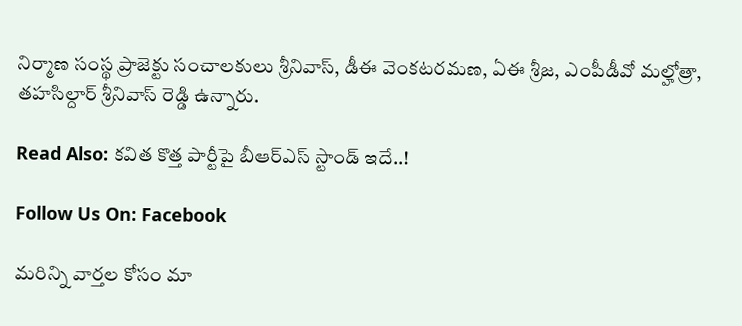నిర్మాణ సంస్థ ప్రాజెక్టు సంచాలకులు శ్రీనివాస్, డీఈ వెంకటరమణ, ఏఈ శ్రీజ, ఎంపీడీవో మల్హోత్రా, తహసిల్దార్ శ్రీనివాస్ రెడ్డి ఉన్నారు.

Read Also: కవిత కొత్త పార్టీపై బీఆర్ఎస్ స్టాండ్ ఇదే..!

Follow Us On: Facebook

మ‌రిన్ని వార్త‌ల కోసం మా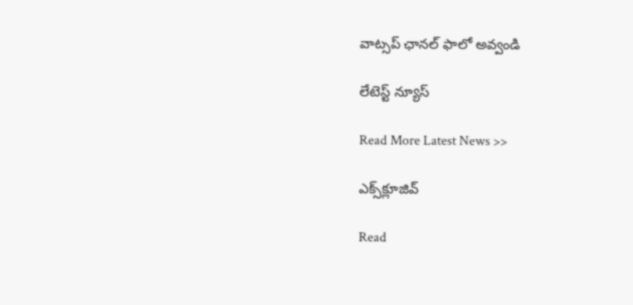వాట్స‌ప్ ఛాన‌ల్ ఫాలో అవ్వండి

లేటెస్ట్ న్యూస్‌

Read More Latest News >>

ఎక్స్‌క్లూజివ్‌

Read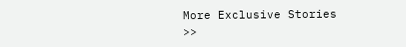More Exclusive Stories >>